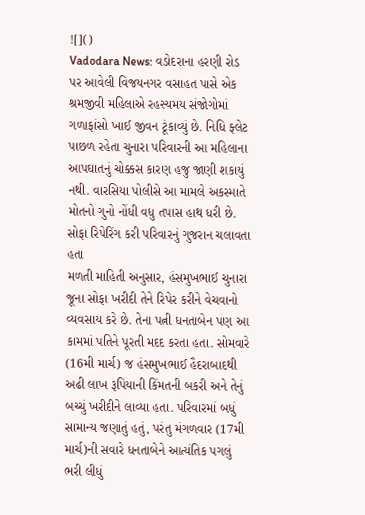![]()
Vadodara News: વડોદરાના હરણી રોડ પર આવેલી વિજયનગર વસાહત પાસે એક શ્રમજીવી મહિલાએ રહસ્યમય સંજોગોમાં ગળાફાંસો ખાઈ જીવન ટૂંકાવ્યું છે. નિધિ ફ્લેટ પાછળ રહેતા ચુનારા પરિવારની આ મહિલાના આપઘાતનું ચોક્કસ કારણ હજુ જાણી શકાયું નથી. વારસિયા પોલીસે આ મામલે અકસ્માતે મોતનો ગુનો નોંધી વધુ તપાસ હાથ ધરી છે.
સોફા રિપેરિંગ કરી પરિવારનું ગુજરાન ચલાવતા હતા
મળતી માહિતી અનુસાર, હંસમુખભાઈ ચુનારા જૂના સોફા ખરીદી તેને રિપેર કરીને વેચવાનો વ્યવસાય કરે છે. તેના પત્ની ધનતાબેન પણ આ કામમાં પતિને પૂરતી મદદ કરતા હતા. સોમવારે (16મી માર્ચ) જ હંસમુખભાઈ હૈદરાબાદથી અઢી લાખ રૂપિયાની કિંમતની બકરી અને તેનું બચ્ચું ખરીદીને લાવ્યા હતા. પરિવારમાં બધું સામાન્ય જણાતું હતું, પરંતુ મંગળવાર (17મી માર્ચ)ની સવારે ધનતાબેને આત્યંતિક પગલું ભરી લીધું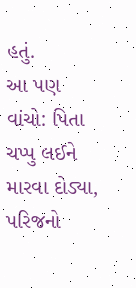હતું.
આ પણ વાંચો: પિતા ચપ્પુ લઈને મારવા દોડ્યા, પરિજનો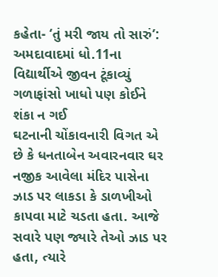કહેતા- ‘તું મરી જાય તો સારું’: અમદાવાદમાં ધો.11ના વિદ્યાર્થીએ જીવન ટૂંકાવ્યું
ગળાફાંસો ખાધો પણ કોઈને શંકા ન ગઈ
ઘટનાની ચોંકાવનારી વિગત એ છે કે ધનતાબેન અવારનવાર ઘર નજીક આવેલા મંદિર પાસેના ઝાડ પર લાકડા કે ડાળખીઓ કાપવા માટે ચડતા હતા. આજે સવારે પણ જ્યારે તેઓ ઝાડ પર હતા, ત્યારે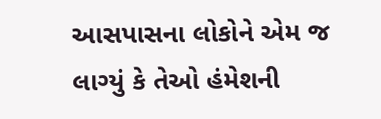આસપાસના લોકોને એમ જ લાગ્યું કે તેઓ હંમેશની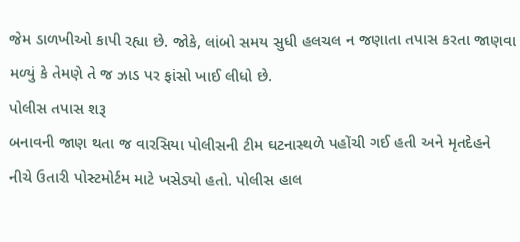જેમ ડાળખીઓ કાપી રહ્યા છે. જોકે, લાંબો સમય સુધી હલચલ ન જણાતા તપાસ કરતા જાણવા મળ્યું કે તેમણે તે જ ઝાડ પર ફાંસો ખાઈ લીધો છે.
પોલીસ તપાસ શરૂ
બનાવની જાણ થતા જ વારસિયા પોલીસની ટીમ ઘટનાસ્થળે પહોંચી ગઈ હતી અને મૃતદેહને નીચે ઉતારી પોસ્ટમોર્ટમ માટે ખસેડ્યો હતો. પોલીસ હાલ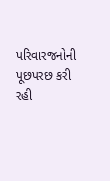પરિવારજનોની પૂછપરછ કરી રહી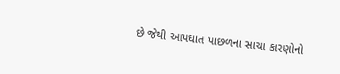છે જેથી આપઘાત પાછળના સાચા કારણોનો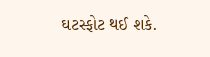ઘટસ્ફોટ થઈ શકે.